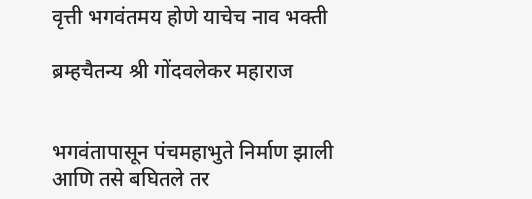वृत्ती भगवंतमय होणे याचेच नाव भक्ती

ब्रम्हचैतन्य श्री गोंदवलेकर महाराज


भगवंतापासून पंचमहाभुते निर्माण झाली आणि तसे बघितले तर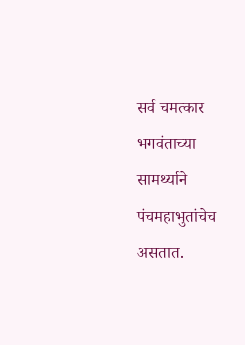सर्व चमत्कार भगवंताच्या सामर्थ्याने पंचमहाभुतांचेच असतात.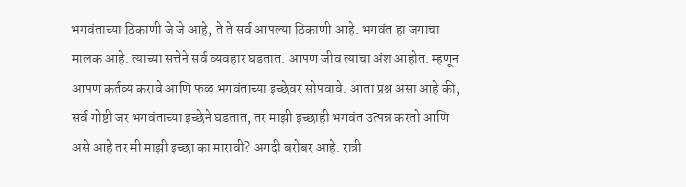भगवंताच्या ठिकाणी जे जे आहे, ते ते सर्व आपल्या ठिकाणी आहे. भगवंत हा जगाचा मालक आहे. त्याच्या सत्तेने सर्व व्यवहार घडतात. आपण जीव त्याचा अंश आहोत. म्हणून आपण कर्तव्य करावे आणि फळ भगवंताच्या इच्छेवर सोपवावे. आता प्रश्न असा आहे की, सर्व गोष्टी जर भगवंताच्या इच्छेने घडतात, तर माझी इच्छाही भगवंत उत्पन्न करतो आणि असे आहे तर मी माझी इच्छा का मारावी? अगदी बरोबर आहे. रात्री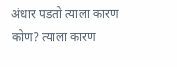अंधार पडतो त्याला कारण कोण? त्याला कारण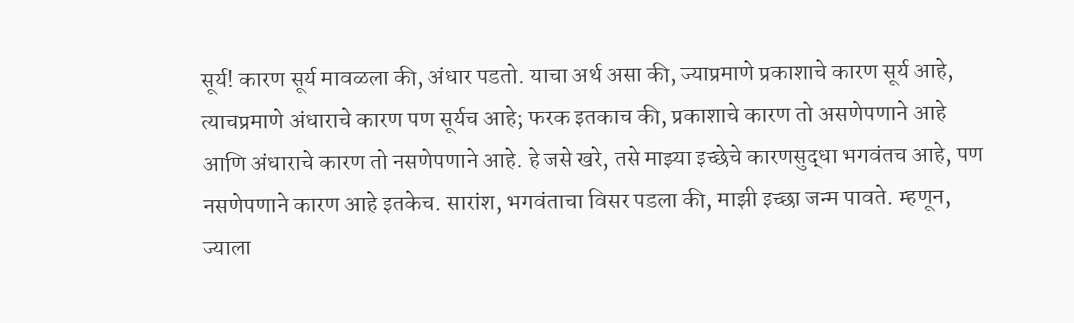सूर्य! कारण सूर्य मावळला की, अंधार पडतो. याचा अर्थ असा की, ज्याप्रमाणे प्रकाशाचे कारण सूर्य आहे, त्याचप्रमाणे अंधाराचे कारण पण सूर्यच आहे; फरक इतकाच की, प्रकाशाचे कारण तो असणेपणाने आहे आणि अंधाराचे कारण तो नसणेपणाने आहे. हे जसे खरे, तसे माझ्या इच्छेचे कारणसुद्धा भगवंतच आहे, पण नसणेपणाने कारण आहे इतकेच. सारांश, भगवंताचा विसर पडला की, माझी इच्छा जन्म पावते. म्हणून, ज्याला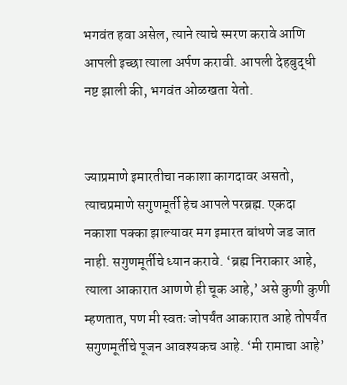भगवंत हवा असेल, त्याने त्याचे स्मरण करावे आणि आपली इच्छा त्याला अर्पण करावी. आपली देहबुद्धी नष्ट झाली की, भगवंत ओळखता येतो.


ज्याप्रमाणे इमारतीचा नकाशा कागदावर असतो, त्याचप्रमाणे सगुणमूर्ती हेच आपले परब्रह्म. एकदा नकाशा पक्का झाल्यावर मग इमारत बांधणे जड जात नाही. सगुणमूर्तीचे ध्यान करावे. ‘ब्रह्म निराकार आहे, त्याला आकारात आणणे ही चूक आहे,’ असे कुणी कुणी म्हणतात, पण मी स्वतः जोपर्यंत आकारात आहे तोपर्यंत सगुणमूर्तीचे पूजन आवश्यकच आहे. ‘मी रामाचा आहे’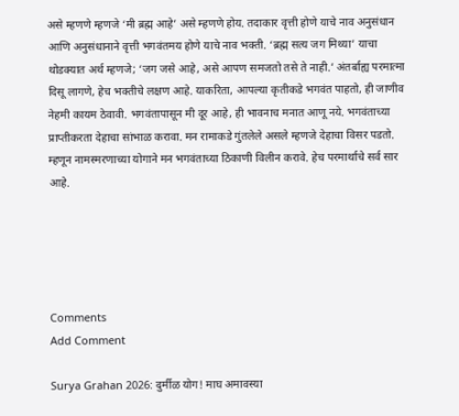असे म्हणणे म्हणजे ‘मी ब्रह्म आहे’ असे म्हणणे होय. तदाकार वृत्ती होणे याचे नाव अनुसंधान आणि अनुसंधानाने वृत्ती भगवंतमय होणे याचे नाव भक्ती. ‘ब्रह्म सत्य जग मिथ्या’ याचा थोडक्यात अर्थ म्हणजे; ‘जग जसे आहे, असे आपण समजतो तसे ते नाही.’ अंतर्बाह्य परमात्मा दिसू लागणे, हेच भक्तीचे लक्षण आहे. याकरिता, आपल्या कृतीकडे भगवंत पाहतो, ही जाणीव नेहमी कायम ठेवावी. भगवंतापासून मी दूर आहे, ही भावनाच मनात आणू नये. भगवंताच्या प्राप्तीकरता देहाचा सांभाळ करावा. मन रामाकडे गुंतलेले असले म्हणजे देहाचा विसर पडतो. म्हणून नामस्मरणाच्या योगाने मन भगवंताच्या ठिकाणी विलीन करावे. हेच परमार्थाचे सर्व सार आहे.





Comments
Add Comment

Surya Grahan 2026: दुर्मीळ योग! माघ अमावस्या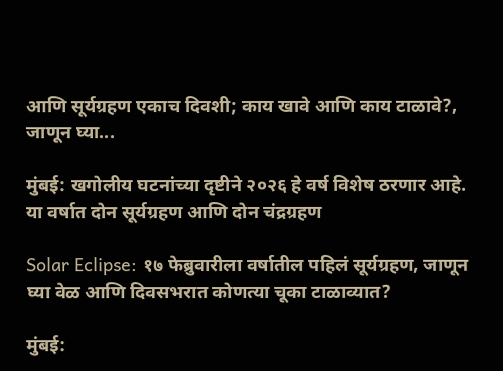आणि सूर्यग्रहण एकाच दिवशी; काय खावे आणि काय टाळावे?, जाणून घ्या...

मुंबई: खगोलीय घटनांच्या दृष्टीने २०२६ हे वर्ष विशेष ठरणार आहे. या वर्षात दोन सूर्यग्रहण आणि दोन चंद्रग्रहण

Solar Eclipse: १७ फेब्रुवारीला वर्षातील पहिलं सूर्यग्रहण, जाणून घ्या वेळ आणि दिवसभरात कोणत्या चूका टाळाव्यात?

मुंबई: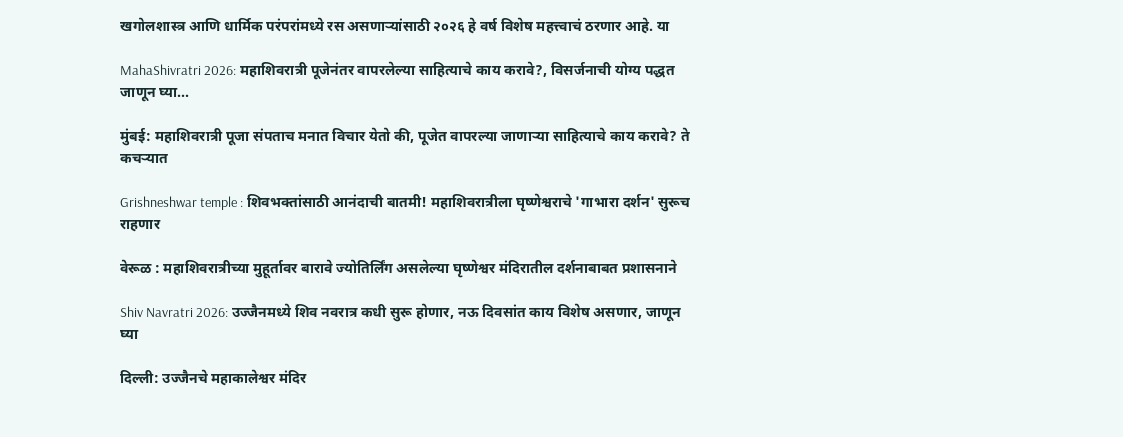खगोलशास्त्र आणि धार्मिक परंपरांमध्ये रस असणाऱ्यांसाठी २०२६ हे वर्ष विशेष महत्त्वाचं ठरणार आहे. या

MahaShivratri 2026: महाशिवरात्री पूजेनंतर वापरलेल्या साहित्याचे काय करावे?, विसर्जनाची योग्य पद्धत जाणून घ्या...

मुंबई: महाशिवरात्री पूजा संपताच मनात विचार येतो की, पूजेत वापरल्या जाणाऱ्या साहित्याचे काय करावे? ते कचऱ्यात

Grishneshwar temple : शिवभक्तांसाठी आनंदाची बातमी! महाशिवरात्रीला घृष्णेश्वराचे 'गाभारा दर्शन' सुरूच राहणार

वेरूळ : महाशिवरात्रीच्या मुहूर्तावर बारावे ज्योतिर्लिंग असलेल्या घृष्णेश्वर मंदिरातील दर्शनाबाबत प्रशासनाने

Shiv Navratri 2026: उज्जैनमध्ये शिव नवरात्र कधी सुरू होणार, नऊ दिवसांत काय विशेष असणार, जाणून घ्या

दिल्ली: उज्जैनचे महाकालेश्वर मंदिर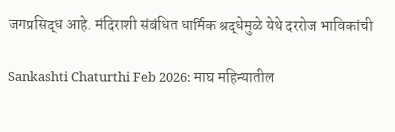जगप्रसिद्ध आहे. मंदिराशी संबंधित धार्मिक श्रद्धेमुळे येथे दररोज भाविकांची

Sankashti Chaturthi Feb 2026: माघ महिन्यातील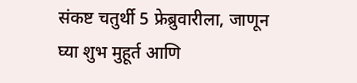संकष्ट चतुर्थी 5 फ्रेब्रुवारीला, जाणून घ्या शुभ मुहूर्त आणि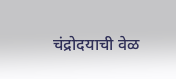चंद्रोदयाची वेळ